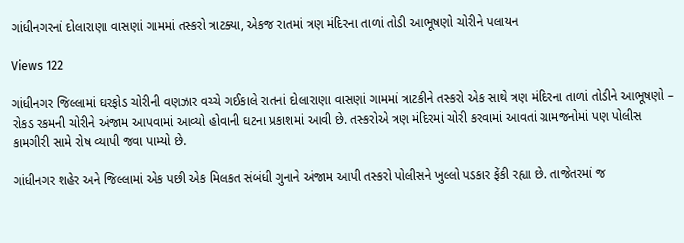ગાંધીનગરનાં દોલારાણા વાસણાં ગામમાં તસ્કરો ત્રાટક્યા, એકજ રાતમાં ત્રણ મંદિરના તાળાં તોડી આભૂષણો ચોરીને પલાયન

Views 122

ગાંધીનગર જિલ્લામાં ઘરફોડ ચોરીની વણઝાર વચ્ચે ગઈકાલે રાતનાં દોલારાણા વાસણાં ગામમાં ત્રાટકીને તસ્કરો એક સાથે ત્રણ મંદિરના તાળાં તોડીને આભૂષણો – રોકડ રકમની ચોરીને અંજામ આપવામાં આવ્યો હોવાની ઘટના પ્રકાશમાં આવી છે. તસ્કરોએ ત્રણ મંદિરમાં ચોરી કરવામાં આવતાં ગ્રામજનોમાં પણ પોલીસ કામગીરી સામે રોષ વ્યાપી જવા પામ્યો છે.

ગાંધીનગર શહેર અને જિલ્લામાં એક પછી એક મિલકત સંબંધી ગુનાને અંજામ આપી તસ્કરો પોલીસને ખુલ્લો પડકાર ફેંકી રહ્યા છે. તાજેતરમાં જ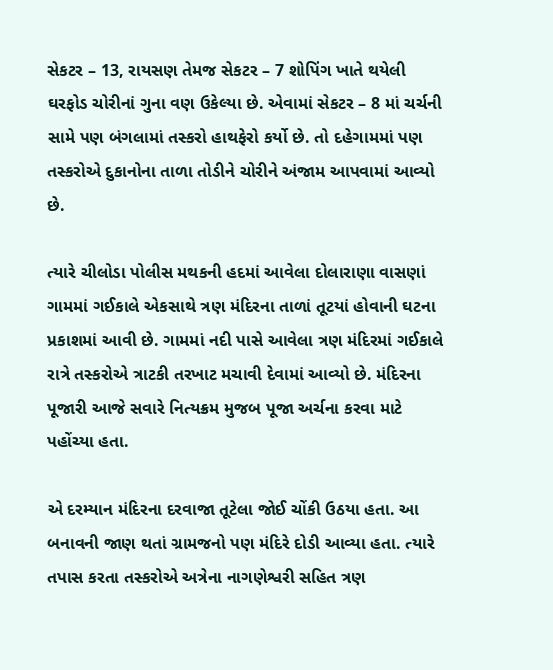સેકટર – 13, રાયસણ તેમજ સેકટર – 7 શોપિંગ ખાતે થયેલી ઘરફોડ ચોરીનાં ગુના વણ ઉકેલ્યા છે. એવામાં સેકટર – 8 માં ચર્ચની સામે પણ બંગલામાં તસ્કરો હાથફેરો કર્યો છે. તો દહેગામમાં પણ તસ્કરોએ દુકાનોના તાળા તોડીને ચોરીને અંજામ આપવામાં આવ્યો છે.

ત્યારે ચીલોડા પોલીસ મથકની હદમાં આવેલા દોલારાણા વાસણાં ગામમાં ગઈકાલે એકસાથે ત્રણ મંદિરના તાળાં તૂટયાં હોવાની ઘટના પ્રકાશમાં આવી છે. ગામમાં નદી પાસે આવેલા ત્રણ મંદિરમાં ગઈકાલે રાત્રે તસ્કરોએ ત્રાટકી તરખાટ મચાવી દેવામાં આવ્યો છે. મંદિરના પૂજારી આજે સવારે નિત્યક્રમ મુજબ પૂજા અર્ચના કરવા માટે પહોંચ્યા હતા.

એ દરમ્યાન મંદિરના દરવાજા તૂટેલા જોઈ ચોંકી ઉઠયા હતા. આ બનાવની જાણ થતાં ગ્રામજનો પણ મંદિરે દોડી આવ્યા હતા. ત્યારે તપાસ કરતા તસ્કરોએ અત્રેના નાગણેશ્વરી સહિત ત્રણ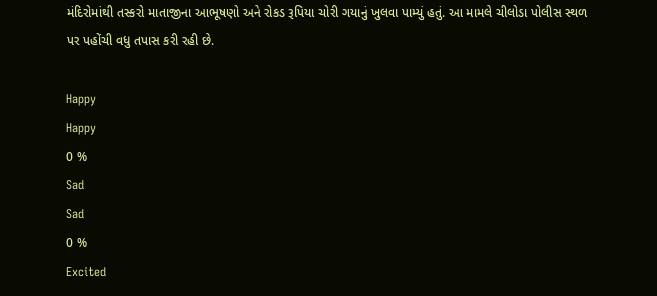મંદિરોમાંથી તસ્કરો માતાજીના આભૂષણો અને રોકડ રૂપિયા ચોરી ગયાનું ખુલવા પામ્યું હતું. આ મામલે ચીલોડા પોલીસ સ્થળ પર પહોંચી વધુ તપાસ કરી રહી છે.

Happy
Happy
0 %
Sad
Sad
0 %
Excited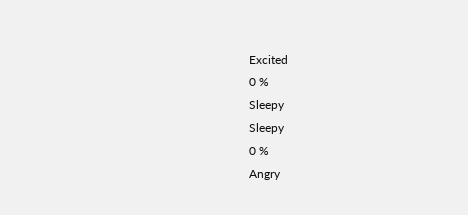Excited
0 %
Sleepy
Sleepy
0 %
Angry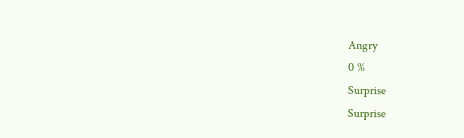Angry
0 %
Surprise
Surprise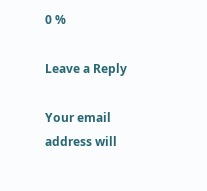0 %

Leave a Reply

Your email address will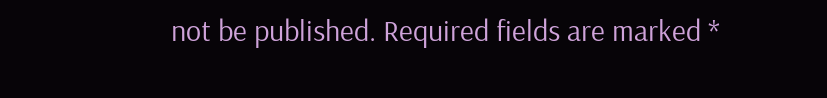not be published. Required fields are marked *